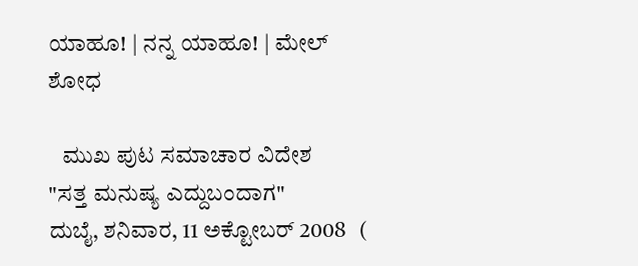ಯಾಹೂ! | ನನ್ನ ಯಾಹೂ! | ಮೇಲ್
ಶೋಧ

   ಮುಖ ಪುಟ ಸಮಾಚಾರ ವಿದೇಶ
"ಸತ್ತ ಮನುಷ್ಯ ಎದ್ದುಬಂದಾಗ"
ದುಬೈ, ಶನಿವಾರ, 11 ಅಕ್ಟೋಬರ್ 2008   (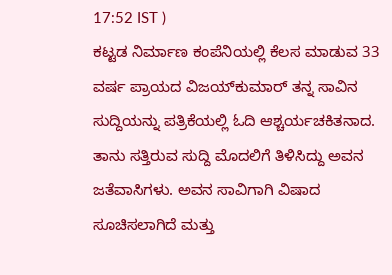17:52 IST )
ಕಟ್ಟಡ ನಿರ್ಮಾಣ ಕಂಪೆನಿಯಲ್ಲಿ ಕೆಲಸ ಮಾಡುವ 33 ವರ್ಷ ಪ್ರಾಯದ ವಿಜಯ್‌ಕುಮಾರ್ ತನ್ನ ಸಾವಿನ ಸುದ್ದಿಯನ್ನು ಪತ್ರಿಕೆಯಲ್ಲಿ ಓದಿ ಆಶ್ಚರ್ಯಚಕಿತನಾದ. ತಾನು ಸತ್ತಿರುವ ಸುದ್ದಿ ಮೊದಲಿಗೆ ತಿಳಿಸಿದ್ದು ಅವನ ಜತೆವಾಸಿಗಳು. ಅವನ ಸಾವಿಗಾಗಿ ವಿಷಾದ ಸೂಚಿಸಲಾಗಿದೆ ಮತ್ತು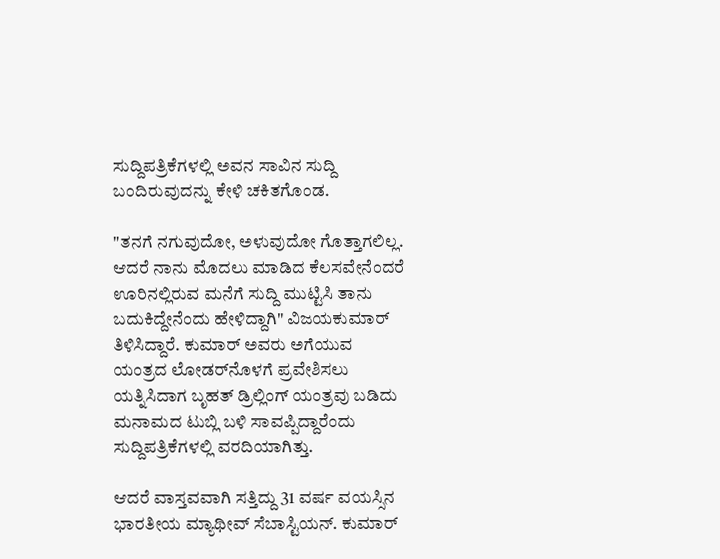ಸುದ್ದಿಪತ್ರಿಕೆಗಳಲ್ಲಿ ಅವನ ಸಾವಿನ ಸುದ್ದಿ ಬಂದಿರುವುದನ್ನು ಕೇಳಿ ಚಕಿತಗೊಂಡ.

"ತನಗೆ ನಗುವುದೋ, ಅಳುವುದೋ ಗೊತ್ತಾಗಲಿಲ್ಲ. ಆದರೆ ನಾನು ಮೊದಲು ಮಾಡಿದ ಕೆಲಸವೇನೆಂದರೆ ಊರಿನಲ್ಲಿರುವ ಮನೆಗೆ ಸುದ್ದಿ ಮುಟ್ಟಿಸಿ ತಾನು ಬದುಕಿದ್ದೇನೆಂದು ಹೇಳಿದ್ದಾಗಿ" ವಿಜಯಕುಮಾರ್ ತಿಳಿಸಿದ್ದಾರೆ. ಕುಮಾರ್ ಅವರು ಅಗೆಯುವ ಯಂತ್ರದ ಲೋಡರ್‌ನೊಳಗೆ ಪ್ರವೇಶಿಸಲು ಯತ್ನಿಸಿದಾಗ ಬೃಹತ್ ಡ್ರಿಲ್ಲಿಂಗ್ ಯಂತ್ರವು ಬಡಿದು ಮನಾಮದ ಟುಬ್ಲಿ ಬಳಿ ಸಾವಪ್ಪಿದ್ದಾರೆಂದು ಸುದ್ದಿಪತ್ರಿಕೆಗಳಲ್ಲಿ ವರದಿಯಾಗಿತ್ತು.

ಆದರೆ ವಾಸ್ತವವಾಗಿ ಸತ್ತಿದ್ದು 31 ವರ್ಷ ವಯಸ್ಸಿನ ಭಾರತೀಯ ಮ್ಯಾಥೀವ್ ಸೆಬಾಸ್ಟಿಯನ್. ಕುಮಾರ್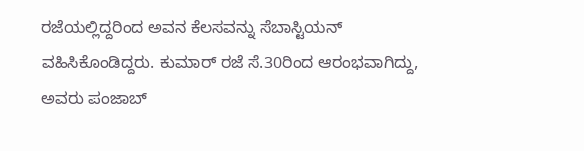ರಜೆಯಲ್ಲಿದ್ದರಿಂದ ಅವನ ಕೆಲಸವನ್ನು ಸೆಬಾಸ್ಟಿಯನ್ ವಹಿಸಿಕೊಂಡಿದ್ದರು. ಕುಮಾರ್ ರಜೆ ಸೆ.30ರಿಂದ ಆರಂಭವಾಗಿದ್ದು, ಅವರು ಪಂಜಾಬ್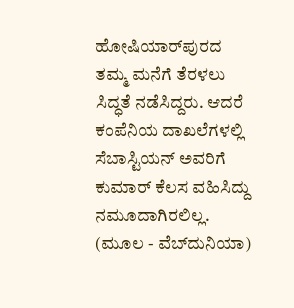ಹೋಷಿಯಾರ್‌ಪುರದ ತಮ್ಮ ಮನೆಗೆ ತೆರಳಲು ಸಿದ್ಧತೆ ನಡೆಸಿದ್ದರು. ಆದರೆ ಕಂಪೆನಿಯ ದಾಖಲೆಗಳಲ್ಲಿ ಸೆಬಾಸ್ಟಿಯನ್ ಅವರಿಗೆ ಕುಮಾರ್ ಕೆಲಸ ವಹಿಸಿದ್ದು ನಮ‌ೂದಾಗಿರಲಿಲ್ಲ.
(ಮೂಲ - ವೆಬ್‌ದುನಿಯಾ)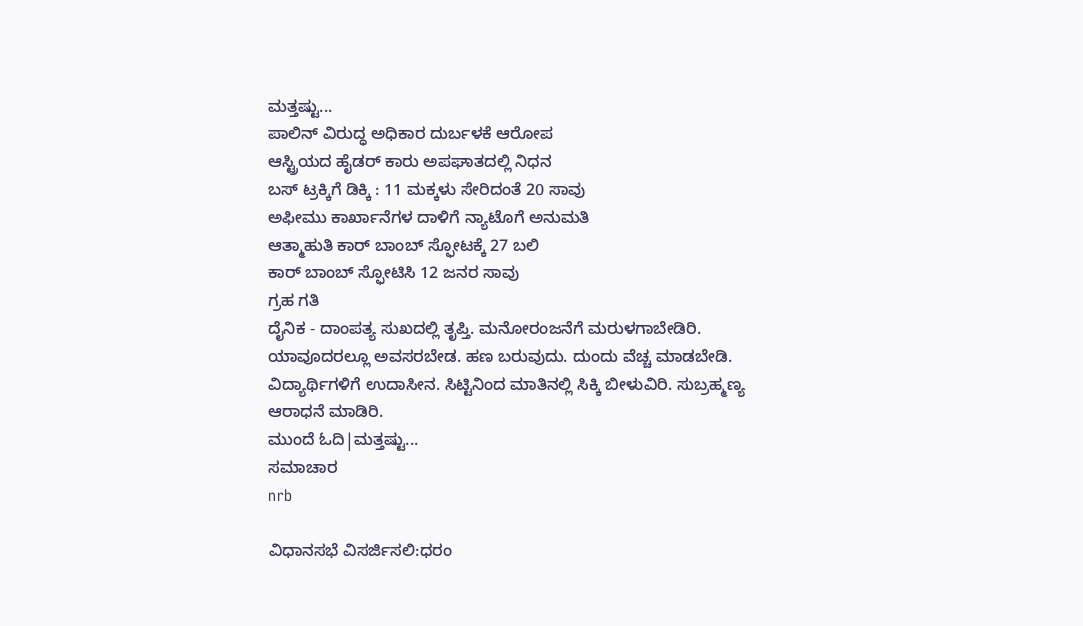ಮತ್ತಷ್ಟು...
ಪಾಲಿನ್ ವಿರುದ್ಧ ಅಧಿಕಾರ ದುರ್ಬಳಕೆ ಆರೋಪ
ಆಸ್ಟ್ರಿಯದ ಹೈಡರ್ ಕಾರು ಅಪಘಾತದಲ್ಲಿ ನಿಧನ
ಬಸ್ ಟ್ರಕ್ಕಿಗೆ ಡಿಕ್ಕಿ : 11 ಮಕ್ಕಳು ಸೇರಿದಂತೆ 20 ಸಾವು
ಅಫೀಮು ಕಾರ್ಖಾನೆಗಳ ದಾಳಿಗೆ ನ್ಯಾಟೊಗೆ ಅನುಮತಿ
ಆತ್ಮಾಹುತಿ ಕಾರ್ ಬಾಂಬ್ ಸ್ಫೋಟಕ್ಕೆ 27 ಬಲಿ
ಕಾರ್ ಬಾಂಬ್ ಸ್ಫೋಟಿಸಿ 12 ಜನರ ಸಾವು
ಗ್ರಹ ಗತಿ
ದೈನಿಕ - ದಾಂಪತ್ಯ ಸುಖದಲ್ಲಿ ತೃಪ್ತಿ. ಮನೋರಂಜನೆಗೆ ಮರುಳಗಾಬೇಡಿರಿ. ಯಾವೂದರಲ್ಲೂ ಅವಸರಬೇಡ. ಹಣ ಬರುವುದು. ದುಂದು ವೆಚ್ಚ ಮಾಡಬೇಡಿ. ವಿದ್ಯಾರ್ಥಿಗಳಿಗೆ ಉದಾಸೀನ. ಸಿಟ್ಟಿನಿಂದ ಮಾತಿನಲ್ಲಿ ಸಿಕ್ಕಿ ಬೀಳುವಿರಿ. ಸುಬ್ರಹ್ಮಣ್ಯ ಆರಾಧನೆ ಮಾಡಿರಿ.
ಮುಂದೆ ಓದಿ|ಮತ್ತಷ್ಟು...
ಸಮಾಚಾರ
nrb

ವಿಧಾನಸಭೆ ವಿಸರ್ಜಿಸಲಿ:ಧರಂ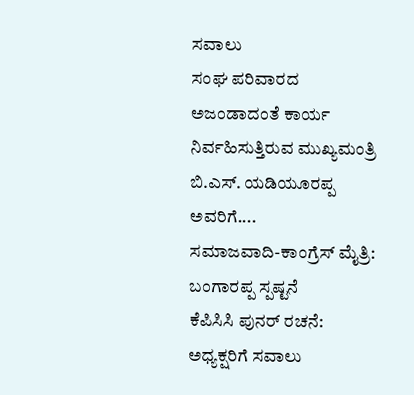ಸವಾಲು
ಸಂಘ ಪರಿವಾರದ ಅಜಂಡಾದಂತೆ ಕಾರ್ಯ ನಿರ್ವಹಿಸುತ್ತಿರುವ ಮುಖ್ಯಮಂತ್ರಿ ಬಿ.ಎಸ್. ಯಡಿಯ‌ೂರಪ್ಪ ಅವರಿಗೆ....
ಸಮಾಜವಾದಿ-ಕಾಂಗ್ರೆಸ್ ಮೈತ್ರಿ: ಬಂಗಾರಪ್ಪ ಸ್ಪಷ್ಟನೆ
ಕೆಪಿಸಿಸಿ ಪುನರ್ ರಚನೆ: ಅಧ್ಯಕ್ಷರಿಗೆ ಸವಾಲು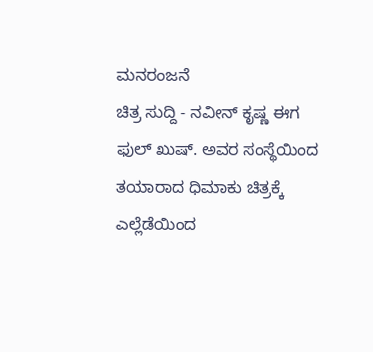ಮನರಂಜನೆ
ಚಿತ್ರ ಸುದ್ದಿ - ನವೀನ್ ಕೃಷ್ಣ ಈಗ ಫುಲ್ ಖುಷ್. ಅವರ ಸಂಸ್ಥೆಯಿಂದ ತಯಾರಾದ ಧಿಮಾಕು ಚಿತ್ರಕ್ಕೆ ಎಲ್ಲೆಡೆಯಿಂದ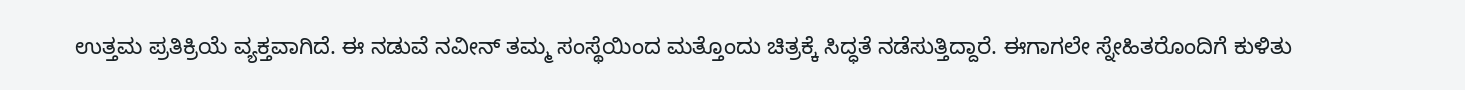ಉತ್ತಮ ಪ್ರತಿಕ್ರಿಯೆ ವ್ಯಕ್ತವಾಗಿದೆ. ಈ ನಡುವೆ ನವೀನ್ ತಮ್ಮ ಸಂಸ್ಥೆಯಿಂದ ಮತ್ತೊಂದು ಚಿತ್ರಕ್ಕೆ ಸಿದ್ಧತೆ ನಡೆಸುತ್ತಿದ್ದಾರೆ. ಈಗಾಗಲೇ ಸ್ನೇಹಿತರೊಂದಿಗೆ ಕುಳಿತು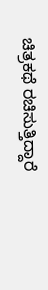ಚಿತ್ರಕಥೆ ರಚಿಸುತ್ತಿದ್ದಾರೆ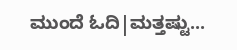ಮುಂದೆ ಓದಿ|ಮತ್ತಷ್ಟು...